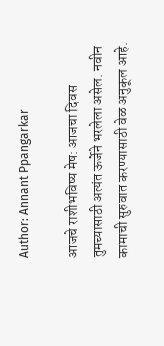Author: Annant Ppangarkar

आजचे राशीभविष्य मेष: आजचा दिवस तुमच्यासाठी अत्यंत ऊर्जेने भरलेला असेल. नवीन कामाची सुरुवात करण्यासाठी वेळ अनुकूल आहे.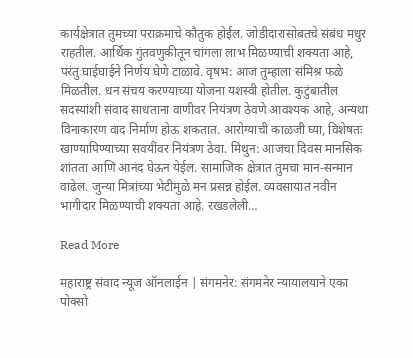कार्यक्षेत्रात तुमच्या पराक्रमाचे कौतुक होईल. जोडीदारासोबतचे संबंध मधुर राहतील. आर्थिक गुंतवणुकीतून चांगला लाभ मिळण्याची शक्यता आहे, परंतु घाईघाईने निर्णय घेणे टाळावे. वृषभ: आज तुम्हाला संमिश्र फळे मिळतील. धन संचय करण्याच्या योजना यशस्वी होतील. कुटुंबातील सदस्यांशी संवाद साधताना वाणीवर नियंत्रण ठेवणे आवश्यक आहे, अन्यथा विनाकारण वाद निर्माण होऊ शकतात. आरोग्याची काळजी घ्या, विशेषतः खाण्यापिण्याच्या सवयींवर नियंत्रण ठेवा. मिथुन: आजचा दिवस मानसिक शांतता आणि आनंद घेऊन येईल. सामाजिक क्षेत्रात तुमचा मान-सन्मान वाढेल. जुन्या मित्रांच्या भेटीमुळे मन प्रसन्न होईल. व्यवसायात नवीन भागीदार मिळण्याची शक्यता आहे. रखडलेली…

Read More

महाराष्ट्र संवाद न्यूज ऑनलाईन | संगमनेर: संगमनेर न्यायालयाने एका पोक्सो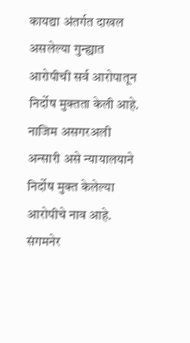कायद्या अंतर्गत दाखल असलेल्या गुन्ह्यात आरोपीची सर्व आरोपातून निर्दोष मुक्तता केली आहे. नाजिम असगरअली अन्सारी असे न्यायालयाने निर्दोष मुक्त केलेल्या आरोपीचे नाव आहे. संगमनेर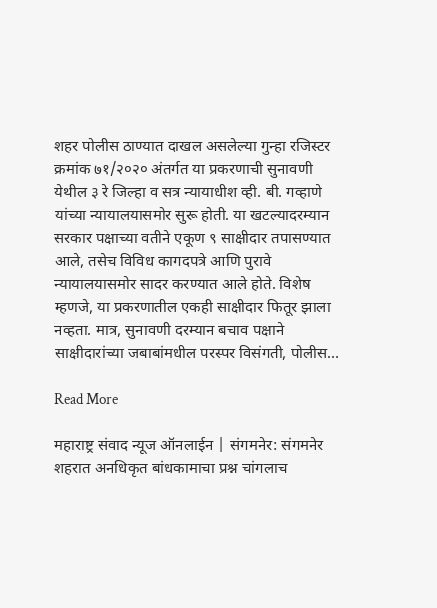शहर पोलीस ठाण्यात दाखल असलेल्या गुन्हा रजिस्टर क्रमांक ७१/२०२० अंतर्गत या प्रकरणाची सुनावणी येथील ३ रे जिल्हा व सत्र न्यायाधीश व्ही. बी. गव्हाणे यांच्या न्यायालयासमोर सुरू होती. या खटल्यादरम्यान सरकार पक्षाच्या वतीने एकूण ९ साक्षीदार तपासण्यात आले, तसेच विविध कागदपत्रे आणि पुरावे न्यायालयासमोर सादर करण्यात आले होते. विशेष म्हणजे, या प्रकरणातील एकही साक्षीदार फितूर झाला नव्हता. मात्र, सुनावणी दरम्यान बचाव पक्षाने साक्षीदारांच्या जबाबांमधील परस्पर विसंगती, पोलीस…

Read More

महाराष्ट्र संवाद न्यूज ऑनलाईन | संगमनेर: संगमनेर शहरात अनधिकृत बांधकामाचा प्रश्न चांगलाच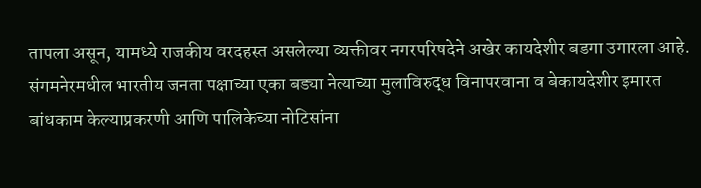तापला असून, यामध्ये राजकीय वरदहस्त असलेल्या व्यक्तीवर नगरपरिषदेने अखेर कायदेशीर बडगा उगारला आहे. संगमनेरमधील भारतीय जनता पक्षाच्या एका बड्या नेत्याच्या मुलाविरुद्ध विनापरवाना व बेकायदेशीर इमारत बांधकाम केल्याप्रकरणी आणि पालिकेच्या नोटिसांना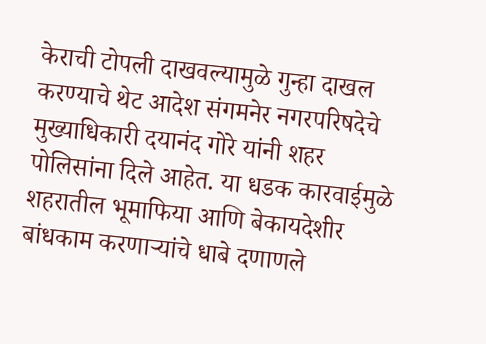केराची टोपली दाखवल्यामुळे गुन्हा दाखल करण्याचे थेट आदेश संगमनेर नगरपरिषदेचे मुख्याधिकारी दयानंद गोरे यांनी शहर पोलिसांना दिले आहेत. या धडक कारवाईमुळे शहरातील भूमाफिया आणि बेकायदेशीर बांधकाम करणाऱ्यांचे धाबे दणाणले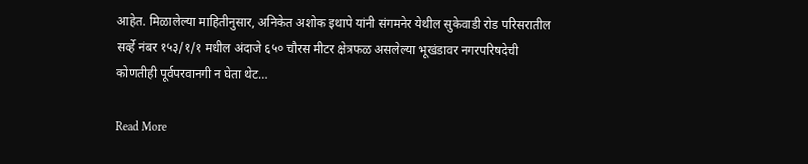आहेत. मिळालेल्या माहितीनुसार, अनिकेत अशोक इथापे यांनी संगमनेर येथील सुकेवाडी रोड परिसरातील सर्व्हे नंबर १५३/१/१ मधील अंदाजे ६५० चौरस मीटर क्षेत्रफळ असलेल्या भूखंडावर नगरपरिषदेची कोणतीही पूर्वपरवानगी न घेता थेट…

Read More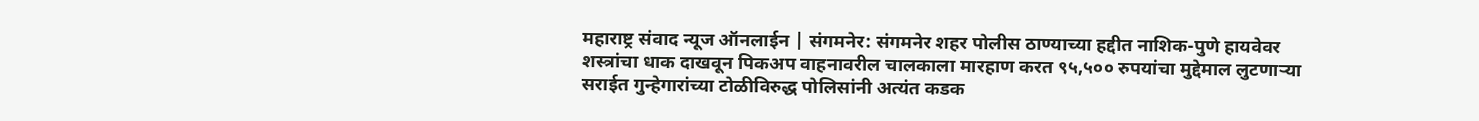महाराष्ट्र संवाद न्यूज ऑनलाईन | संगमनेर: संगमनेर शहर पोलीस ठाण्याच्या हद्दीत नाशिक-पुणे हायवेवर शस्त्रांचा धाक दाखवून पिकअप वाहनावरील चालकाला मारहाण करत ९५,५०० रुपयांचा मुद्देमाल लुटणाऱ्या सराईत गुन्हेगारांच्या टोळीविरुद्ध पोलिसांनी अत्यंत कडक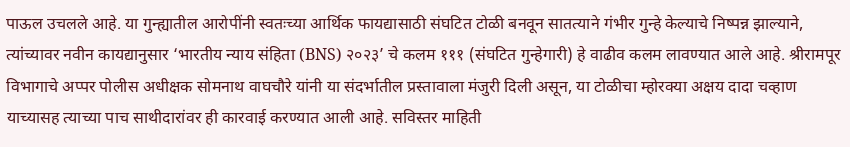पाऊल उचलले आहे. या गुन्ह्यातील आरोपींनी स्वतःच्या आर्थिक फायद्यासाठी संघटित टोळी बनवून सातत्याने गंभीर गुन्हे केल्याचे निष्पन्न झाल्याने, त्यांच्यावर नवीन कायद्यानुसार ‘भारतीय न्याय संहिता (BNS) २०२३’ चे कलम १११ (संघटित गुन्हेगारी) हे वाढीव कलम लावण्यात आले आहे. श्रीरामपूर विभागाचे अप्पर पोलीस अधीक्षक सोमनाथ वाघचौरे यांनी या संदर्भातील प्रस्तावाला मंजुरी दिली असून, या टोळीचा म्होरक्या अक्षय दादा चव्हाण याच्यासह त्याच्या पाच साथीदारांवर ही कारवाई करण्यात आली आहे. सविस्तर माहिती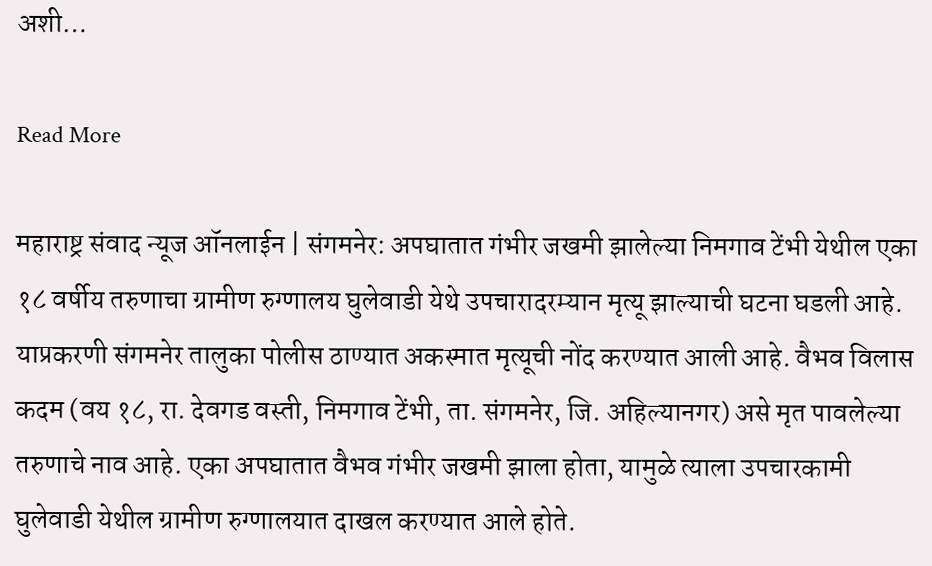अशी…

Read More

महाराष्ट्र संवाद न्यूज ऑनलाईन | संगमनेर: अपघातात गंभीर जखमी झालेल्या निमगाव टेंभी येथील एका १८ वर्षीय तरुणाचा ग्रामीण रुग्णालय घुलेवाडी येथे उपचारादरम्यान मृत्यू झाल्याची घटना घडली आहे. याप्रकरणी संगमनेर तालुका पोलीस ठाण्यात अकस्मात मृत्यूची नोंद करण्यात आली आहे. वैभव विलास कदम (वय १८, रा. देवगड वस्ती, निमगाव टेंभी, ता. संगमनेर, जि. अहिल्यानगर) असे मृत पावलेल्या तरुणाचे नाव आहे. एका अपघातात वैभव गंभीर जखमी झाला होता, यामुळे त्याला उपचारकामी घुलेवाडी येथील ग्रामीण रुग्णालयात दाखल करण्यात आले होते.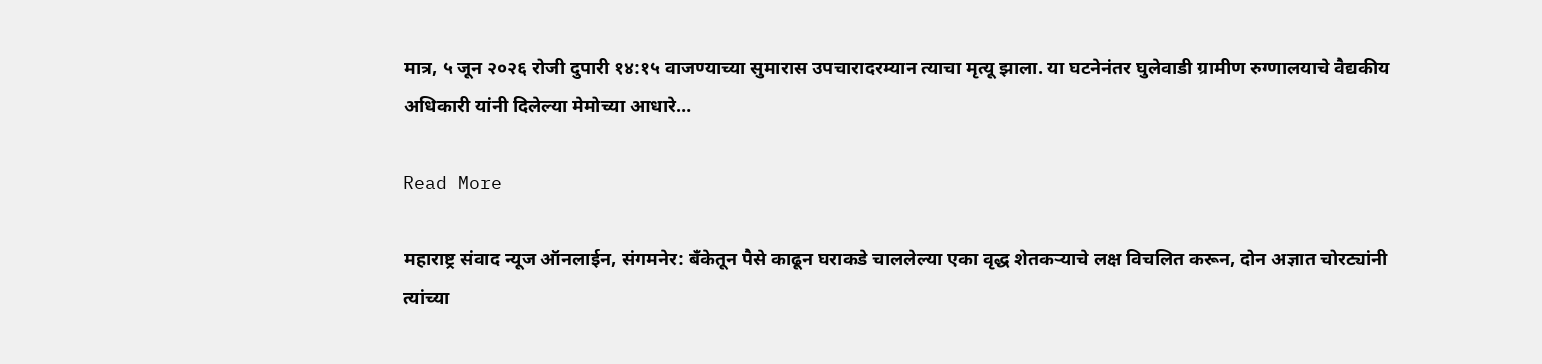मात्र, ५ जून २०२६ रोजी दुपारी १४:१५ वाजण्याच्या सुमारास उपचारादरम्यान त्याचा मृत्यू झाला. या घटनेनंतर घुलेवाडी ग्रामीण रुग्णालयाचे वैद्यकीय अधिकारी यांनी दिलेल्या मेमोच्या आधारे…

Read More

महाराष्ट्र संवाद न्यूज ऑनलाईन, संगमनेर: बँकेतून पैसे काढून घराकडे चाललेल्या एका वृद्ध शेतकऱ्याचे लक्ष विचलित करून, दोन अज्ञात चोरट्यांनी त्यांच्या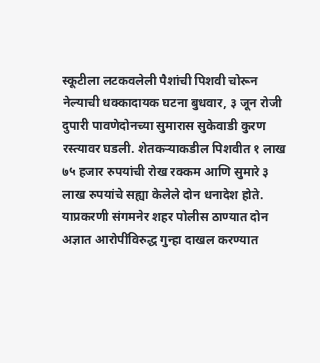स्कूटीला लटकवलेली पैशांची पिशवी चोरून नेल्याची धक्कादायक घटना बुधवार, ३ जून रोजी दुपारी पावणेदोनच्या सुमारास सुकेवाडी कुरण रस्त्यावर घडली. शेतकऱ्याकडील पिशवीत १ लाख ७५ हजार रुपयांची रोख रक्कम आणि सुमारे ३ लाख रुपयांचे सह्या केलेले दोन धनादेश होते. याप्रकरणी संगमनेर शहर पोलीस ठाण्यात दोन अज्ञात आरोपींविरुद्ध गुन्हा दाखल करण्यात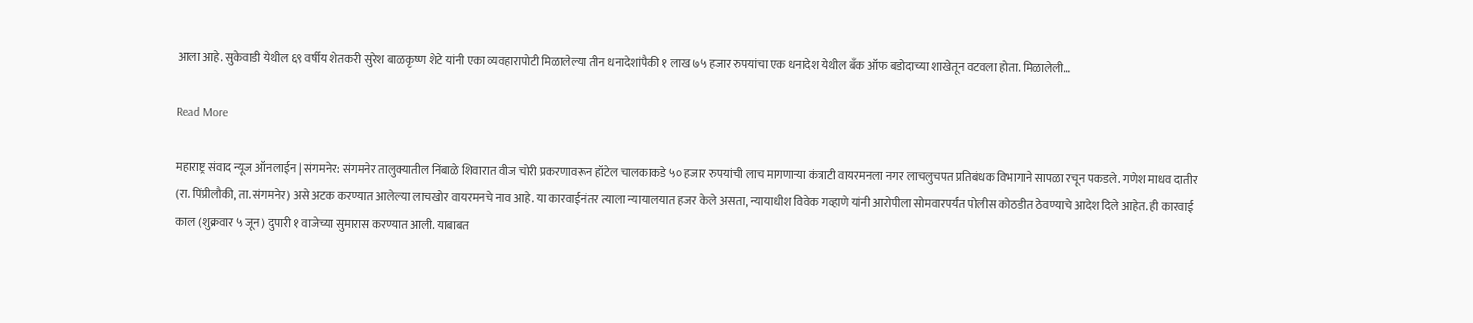आला आहे. सुकेवाडी येथील ६९ वर्षीय शेतकरी सुरेश बाळकृष्ण शेटे यांनी एका व्यवहारापोटी मिळालेल्या तीन धनादेशांपैकी १ लाख ७५ हजार रुपयांचा एक धनादेश येथील बँक ऑफ बडोदाच्या शाखेतून वटवला होता. मिळालेली…

Read More

महाराष्ट्र संवाद न्यूज ऑनलाईन | संगमनेर: संगमनेर तालुक्यातील निंबाळे शिवारात वीज चोरी प्रकरणावरून हॉटेल चालकाकडे ५० हजार रुपयांची लाच मागणाऱ्या कंत्राटी वायरमनला नगर लाचलुचपत प्रतिबंधक विभागाने सापळा रचून पकडले. गणेश माधव दातीर (रा. पिंप्रीलौकी, ता. संगमनेर) असे अटक करण्यात आलेल्या लाचखोर वायरमनचे नाव आहे. या कारवाईनंतर त्याला न्यायालयात हजर केले असता, न्यायाधीश विवेक गव्हाणे यांनी आरोपीला सोमवारपर्यंत पोलीस कोठडीत ठेवण्याचे आदेश दिले आहेत. ही कारवाई काल (शुक्रवार ५ जून) दुपारी १ वाजेच्या सुमारास करण्यात आली. याबाबत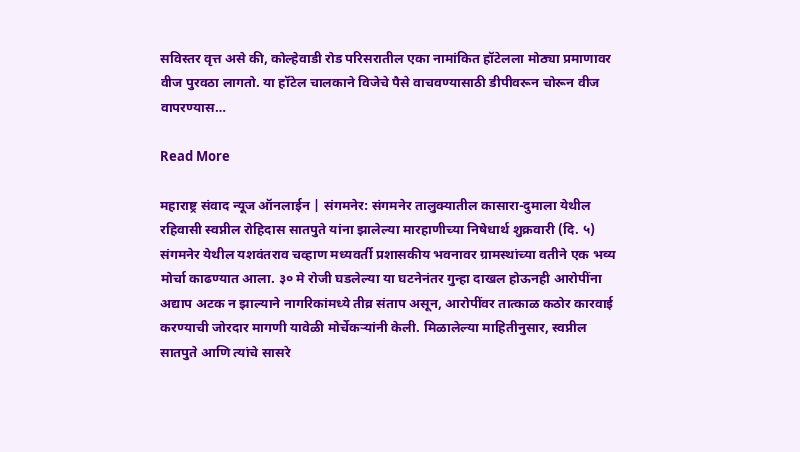सविस्तर वृत्त असे की, कोल्हेवाडी रोड परिसरातील एका नामांकित हॉटेलला मोठ्या प्रमाणावर वीज पुरवठा लागतो. या हॉटेल चालकाने विजेचे पैसे वाचवण्यासाठी डीपीवरून चोरून वीज वापरण्यास…

Read More

महाराष्ट्र संवाद न्यूज ऑनलाईन | संगमनेर: संगमनेर तालुक्यातील कासारा-दुमाला येथील रहिवासी स्वप्नील रोहिदास सातपुते यांना झालेल्या मारहाणीच्या निषेधार्थ शुक्रवारी (दि. ५) संगमनेर येथील यशवंतराव चव्हाण मध्यवर्ती प्रशासकीय भवनावर ग्रामस्थांच्या वतीने एक भव्य मोर्चा काढण्यात आला. ३० मे रोजी घडलेल्या या घटनेनंतर गुन्हा दाखल होऊनही आरोपींना अद्याप अटक न झाल्याने नागरिकांमध्ये तीव्र संताप असून, आरोपींवर तात्काळ कठोर कारवाई करण्याची जोरदार मागणी यावेळी मोर्चेकर्‍यांनी केली. मिळालेल्या माहितीनुसार, स्वप्नील सातपुते आणि त्यांचे सासरे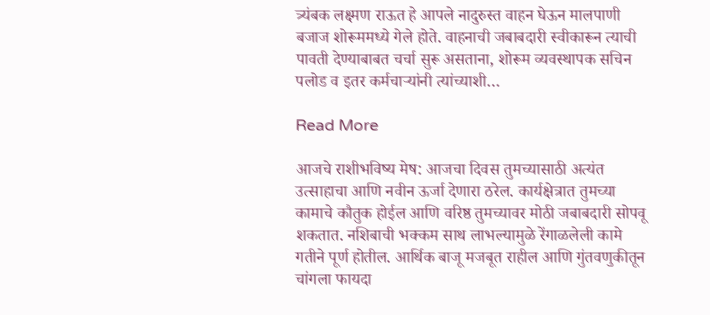त्र्यंबक लक्ष्मण राऊत हे आपले नादुरुस्त वाहन घेऊन मालपाणी बजाज शोरूममध्ये गेले होते. वाहनाची जबाबदारी स्वीकारून त्याची पावती देण्याबाबत चर्चा सुरू असताना, शोरूम व्यवस्थापक सचिन पलोड व इतर कर्मचाऱ्यांनी त्यांच्याशी…

Read More

आजचे राशीभविष्य मेष: आजचा दिवस तुमच्यासाठी अत्यंत उत्साहाचा आणि नवीन ऊर्जा देणारा ठरेल. कार्यक्षेत्रात तुमच्या कामाचे कौतुक होईल आणि वरिष्ठ तुमच्यावर मोठी जबाबदारी सोपवू शकतात. नशिबाची भक्कम साथ लाभल्यामुळे रेंगाळलेली कामे गतीने पूर्ण होतील. आर्थिक बाजू मजबूत राहील आणि गुंतवणुकीतून चांगला फायदा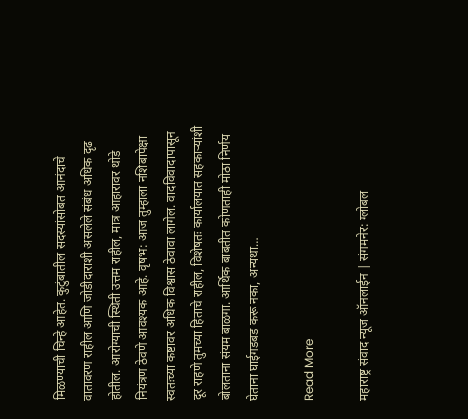मिळण्याची चिन्हे आहेत. कुटुंबातील सदस्यांसोबत आनंदाचे वातावरण राहील आणि जोडीदाराशी असलेले संबंध अधिक दृढ होतील. आरोग्याची स्थिती उत्तम राहील, मात्र आहारावर थोडे नियंत्रण ठेवणे आवश्यक आहे. वृषभ: आज तुम्हाला नशिबापेक्षा स्वतःच्या कष्टावर अधिक विश्वास ठेवावा लागेल. वादविवादापासून दूर राहणे तुमच्या हिताचे राहील, विशेषतः कार्यालयात सहकाऱ्यांशी बोलताना संयम बाळगा. आर्थिक बाबतीत कोणताही मोठा निर्णय घेताना घाईगडबड करू नका, अन्यथा…

Read More

महाराष्ट्र संवाद न्यूज ऑनलाईन | संगमनेर: ग्लोबल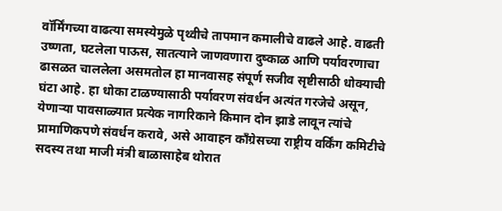वॉर्मिंगच्या वाढत्या समस्येमुळे पृथ्वीचे तापमान कमालीचे वाढले आहे. वाढती उष्णता, घटलेला पाऊस, सातत्याने जाणवणारा दुष्काळ आणि पर्यावरणाचा ढासळत चाललेला असमतोल हा मानवासह संपूर्ण सजीव सृष्टीसाठी धोक्याची घंटा आहे. हा धोका टाळण्यासाठी पर्यावरण संवर्धन अत्यंत गरजेचे असून, येणाऱ्या पावसाळ्यात प्रत्येक नागरिकाने किमान दोन झाडे लावून त्यांचे प्रामाणिकपणे संवर्धन करावे, असे आवाहन काँग्रेसच्या राष्ट्रीय वर्किंग कमिटीचे सदस्य तथा माजी मंत्री बाळासाहेब थोरात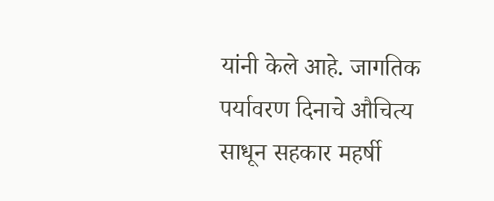यांनी केले आहे. जागतिक पर्यावरण दिनाचे औचित्य साधून सहकार महर्षी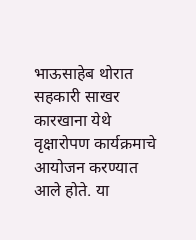भाऊसाहेब थोरात सहकारी साखर कारखाना येथे वृक्षारोपण कार्यक्रमाचे आयोजन करण्यात आले होते. या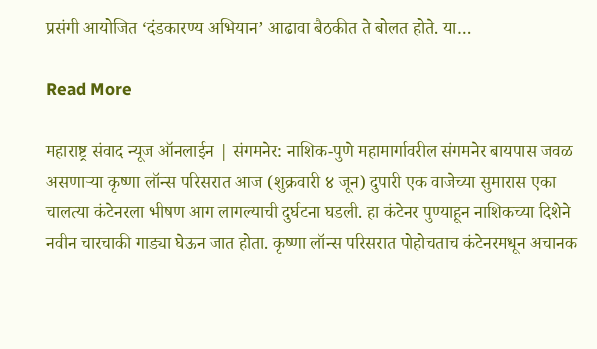प्रसंगी आयोजित ‘दंडकारण्य अभियान’ आढावा बैठकीत ते बोलत होते. या…

Read More

महाराष्ट्र संवाद न्यूज ऑनलाईन | संगमनेर: नाशिक-पुणे महामार्गावरील संगमनेर बायपास जवळ असणाऱ्या कृष्णा लॉन्स परिसरात आज (शुक्रवारी ४ जून) दुपारी एक वाजेच्या सुमारास एका चालत्या कंटेनरला भीषण आग लागल्याची दुर्घटना घडली. हा कंटेनर पुण्याहून नाशिकच्या दिशेने नवीन चारचाकी गाड्या घेऊन जात होता. कृष्णा लॉन्स परिसरात पोहोचताच कंटेनरमधून अचानक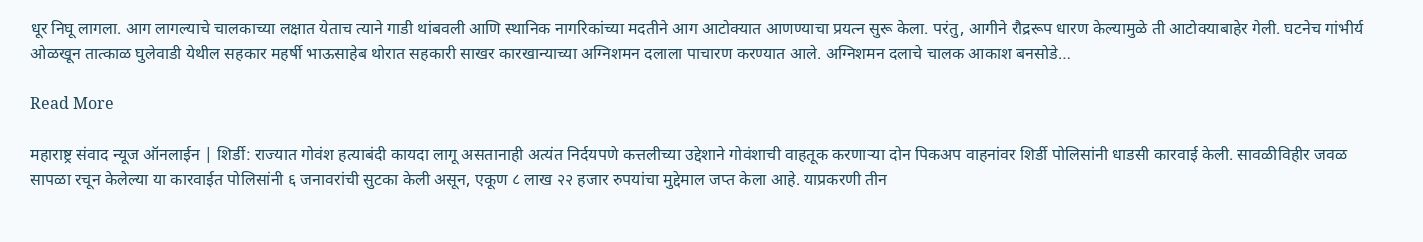धूर निघू लागला. आग लागल्याचे चालकाच्या लक्षात येताच त्याने गाडी थांबवली आणि स्थानिक नागरिकांच्या मदतीने आग आटोक्यात आणण्याचा प्रयत्न सुरू केला. परंतु, आगीने रौद्ररूप धारण केल्यामुळे ती आटोक्याबाहेर गेली. घटनेच गांभीर्य ओळखून तात्काळ घुलेवाडी येथील सहकार महर्षी भाऊसाहेब थोरात सहकारी साखर कारखान्याच्या अग्निशमन दलाला पाचारण करण्यात आले. अग्निशमन दलाचे चालक आकाश बनसोडे…

Read More

महाराष्ट्र संवाद न्यूज ऑनलाईन | शिर्डी: राज्यात गोवंश हत्याबंदी कायदा लागू असतानाही अत्यंत निर्दयपणे कत्तलीच्या उद्देशाने गोवंशाची वाहतूक करणाऱ्या दोन पिकअप वाहनांवर शिर्डी पोलिसांनी धाडसी कारवाई केली. सावळीविहीर जवळ सापळा रचून केलेल्या या कारवाईत पोलिसांनी ६ जनावरांची सुटका केली असून, एकूण ८ लाख २२ हजार रुपयांचा मुद्देमाल जप्त केला आहे. याप्रकरणी तीन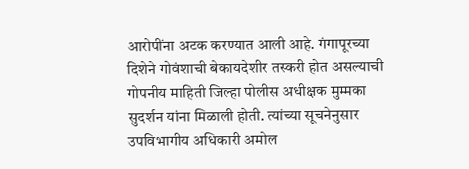आरोपींना अटक करण्यात आली आहे. गंगापूरच्या दिशेने गोवंशाची बेकायदेशीर तस्करी होत असल्याची गोपनीय माहिती जिल्हा पोलीस अधीक्षक मुम्मका सुदर्शन यांना मिळाली होती. त्यांच्या सूचनेनुसार उपविभागीय अधिकारी अमोल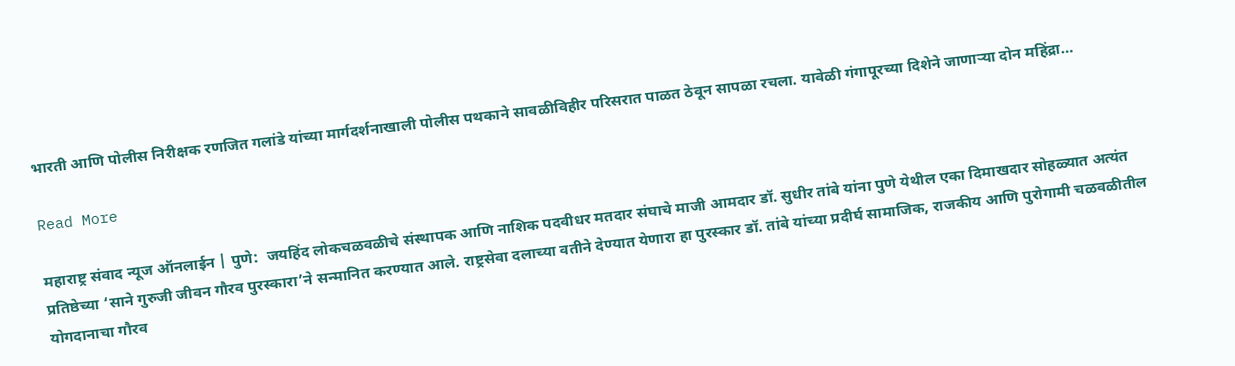भारती आणि पोलीस निरीक्षक रणजित गलांडे यांच्या मार्गदर्शनाखाली पोलीस पथकाने सावळीविहीर परिसरात पाळत ठेवून सापळा रचला. यावेळी गंगापूरच्या दिशेने जाणाऱ्या दोन महिंद्रा…

Read More

महाराष्ट्र संवाद न्यूज ऑनलाईन | पुणे:  जयहिंद लोकचळवळीचे संस्थापक आणि नाशिक पदवीधर मतदार संघाचे माजी आमदार डॉ. सुधीर तांबे यांना पुणे येथील एका दिमाखदार सोहळ्यात अत्यंत प्रतिष्ठेच्या ‘साने गुरुजी जीवन गौरव पुरस्कारा’ने सन्मानित करण्यात आले. राष्ट्रसेवा दलाच्या वतीने देण्यात येणारा हा पुरस्कार डॉ. तांबे यांच्या प्रदीर्घ सामाजिक, राजकीय आणि पुरोगामी चळवळीतील योगदानाचा गौरव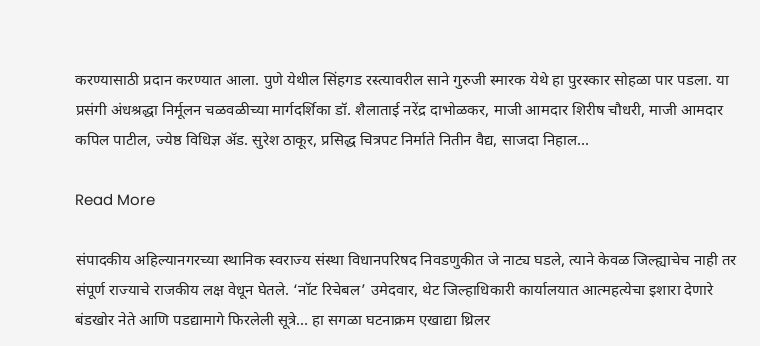करण्यासाठी प्रदान करण्यात आला. पुणे येथील सिंहगड रस्त्यावरील साने गुरुजी स्मारक येथे हा पुरस्कार सोहळा पार पडला. या प्रसंगी अंधश्रद्धा निर्मूलन चळवळीच्या मार्गदर्शिका डॉ. शैलाताई नरेंद्र दाभोळकर, माजी आमदार शिरीष चौधरी, माजी आमदार कपिल पाटील, ज्येष्ठ विधिज्ञ ॲड. सुरेश ठाकूर, प्रसिद्ध चित्रपट निर्माते नितीन वैद्य, साजदा निहाल…

Read More

संपादकीय अहिल्यानगरच्या स्थानिक स्वराज्य संस्था विधानपरिषद निवडणुकीत जे नाट्य घडले, त्याने केवळ जिल्ह्याचेच नाही तर संपूर्ण राज्याचे राजकीय लक्ष वेधून घेतले. ‘नॉट रिचेबल’ उमेदवार, थेट जिल्हाधिकारी कार्यालयात आत्महत्येचा इशारा देणारे बंडखोर नेते आणि पडद्यामागे फिरलेली सूत्रे… हा सगळा घटनाक्रम एखाद्या थ्रिलर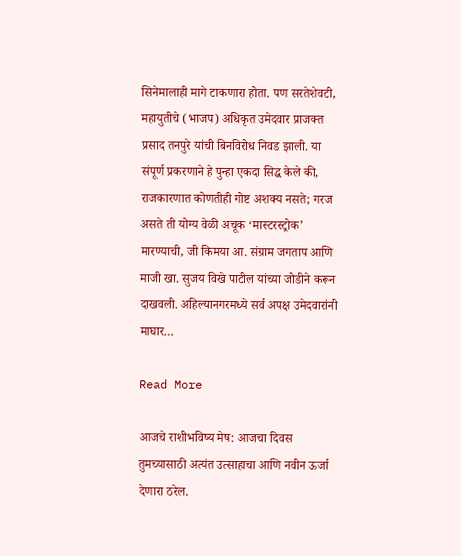सिनेमालाही मागे टाकणारा होता. पण सरतेशेवटी, महायुतीचे (भाजप) अधिकृत उमेदवार प्राजक्त प्रसाद तनपुरे यांची बिनविरोध निवड झाली. या संपूर्ण प्रकरणाने हे पुन्हा एकदा सिद्ध केले की, राजकारणात कोणतीही गोष्ट अशक्य नसते; गरज असते ती योग्य वेळी अचूक ‘मास्टरस्ट्रोक’ मारण्याची, जी किमया आ. संग्राम जगताप आणि माजी खा. सुजय विखे पाटील यांच्या जोडीने करून दाखवली. अहिल्यानगरमध्ये सर्व अपक्ष उमेदवारांनी माघार…

Read More

आजचे राशीभविष्य मेष: आजचा दिवस तुमच्यासाठी अत्यंत उत्साहाचा आणि नवीन ऊर्जा देणारा ठरेल.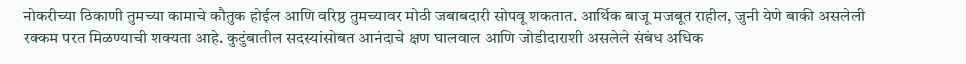नोकरीच्या ठिकाणी तुमच्या कामाचे कौतुक होईल आणि वरिष्ठ तुमच्यावर मोठी जबाबदारी सोपवू शकतात. आर्थिक बाजू मजबूत राहील, जुनी येणे बाकी असलेली रक्कम परत मिळण्याची शक्यता आहे. कुटुंबातील सदस्यांसोबत आनंदाचे क्षण घालवाल आणि जोडीदाराशी असलेले संबंध अधिक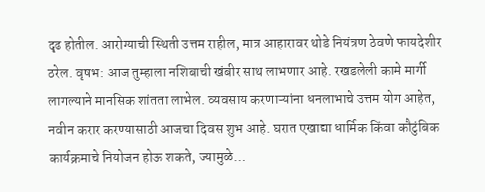दृढ होतील. आरोग्याची स्थिती उत्तम राहील, मात्र आहारावर थोडे नियंत्रण ठेवणे फायदेशीर ठरेल. वृषभ: आज तुम्हाला नशिबाची खंबीर साथ लाभणार आहे. रखडलेली कामे मार्गी लागल्याने मानसिक शांतता लाभेल. व्यवसाय करणाऱ्यांना धनलाभाचे उत्तम योग आहेत, नवीन करार करण्यासाठी आजचा दिवस शुभ आहे. घरात एखाद्या धार्मिक किंवा कौटुंबिक कार्यक्रमाचे नियोजन होऊ शकते, ज्यामुळे…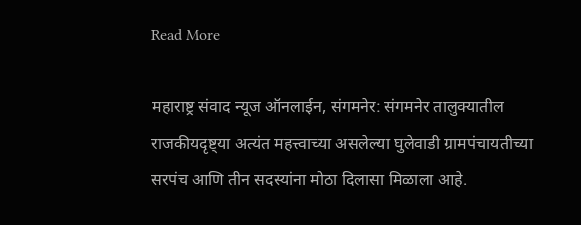Read More

महाराष्ट्र संवाद न्यूज ऑनलाईन, संगमनेर: संगमनेर तालुक्यातील राजकीयदृष्ट्या अत्यंत महत्त्वाच्या असलेल्या घुलेवाडी ग्रामपंचायतीच्या सरपंच आणि तीन सदस्यांना मोठा दिलासा मिळाला आहे.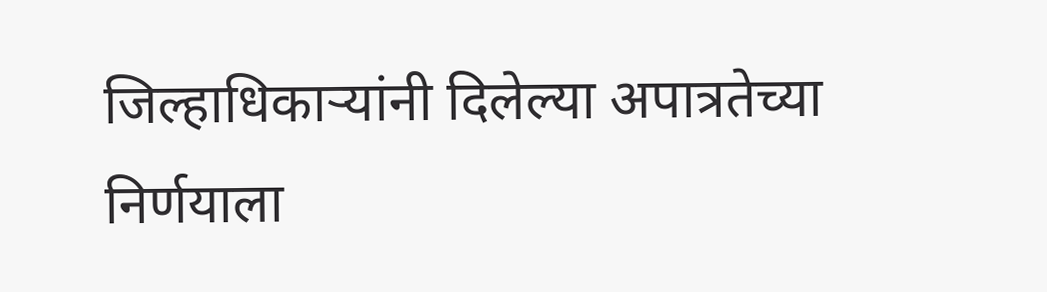जिल्हाधिकार्‍यांनी दिलेल्या अपात्रतेच्या निर्णयाला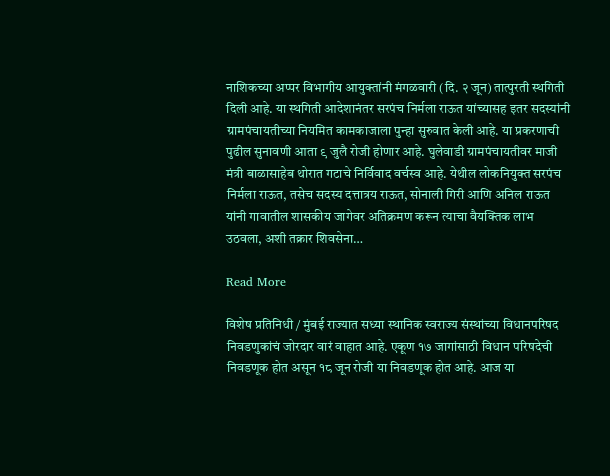नाशिकच्या अप्पर विभागीय आयुक्तांनी मंगळवारी (दि. २ जून) तात्पुरती स्थगिती दिली आहे. या स्थगिती आदेशानंतर सरपंच निर्मला राऊत यांच्यासह इतर सदस्यांनी ग्रामपंचायतीच्या नियमित कामकाजाला पुन्हा सुरुवात केली आहे. या प्रकरणाची पुढील सुनावणी आता ९ जुलै रोजी होणार आहे. घुलेवाडी ग्रामपंचायतीवर माजी मंत्री बाळासाहेब थोरात गटाचे निर्विवाद वर्चस्व आहे. येथील लोकनियुक्त सरपंच निर्मला राऊत, तसेच सदस्य दत्तात्रय राऊत, सोनाली गिरी आणि अनिल राऊत यांनी गावातील शासकीय जागेवर अतिक्रमण करून त्याचा वैयक्तिक लाभ उठवला, अशी तक्रार शिवसेना…

Read More

विशेष प्रतिनिधी / मुंबई राज्यात सध्या स्थानिक स्वराज्य संस्थांच्या विधानपरिषद निवडणुकांचं जोरदार वारं वाहात आहे. एकूण १७ जागांसाठी विधान परिषदेची निवडणूक होत असून १८ जून रोजी या निवडणूक होत आहे. आज या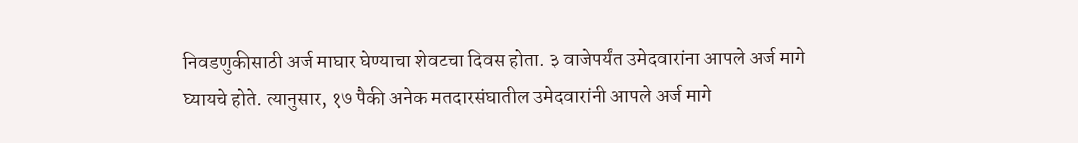निवडणुकीसाठी अर्ज माघार घेण्याचा शेवटचा दिवस होता. ३ वाजेपर्यंत उमेदवारांना आपले अर्ज मागे घ्यायचे होते. त्यानुसार, १७ पैकी अनेक मतदारसंघातील उमेदवारांनी आपले अर्ज मागे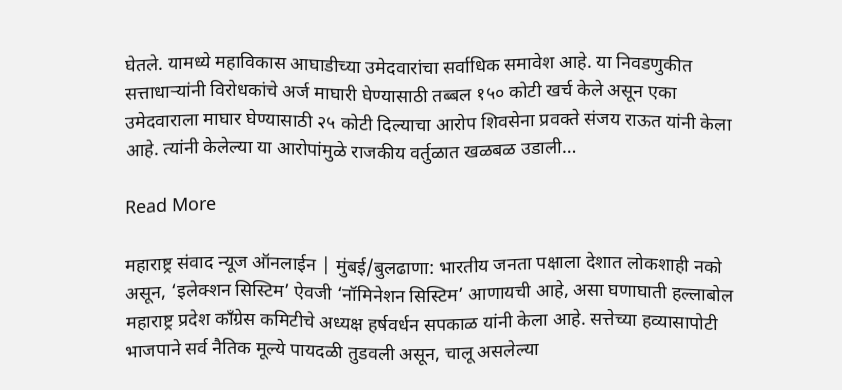घेतले. यामध्ये महाविकास आघाडीच्या उमेदवारांचा सर्वाधिक समावेश आहे. या निवडणुकीत सत्ताधाऱ्यांनी विरोधकांचे अर्ज माघारी घेण्यासाठी तब्बल १५० कोटी खर्च केले असून एका उमेदवाराला माघार घेण्यासाठी २५ कोटी दिल्याचा आरोप शिवसेना प्रवक्ते संजय राऊत यांनी केला आहे. त्यांनी केलेल्या या आरोपांमुळे राजकीय वर्तुळात खळबळ उडाली…

Read More

महाराष्ट्र संवाद न्यूज ऑनलाईन | मुंबई/बुलढाणा: भारतीय जनता पक्षाला देशात लोकशाही नको असून, ‘इलेक्शन सिस्टिम’ ऐवजी ‘नॉमिनेशन सिस्टिम’ आणायची आहे, असा घणाघाती हल्लाबोल महाराष्ट्र प्रदेश काँग्रेस कमिटीचे अध्यक्ष हर्षवर्धन सपकाळ यांनी केला आहे. सत्तेच्या हव्यासापोटी भाजपाने सर्व नैतिक मूल्ये पायदळी तुडवली असून, चालू असलेल्या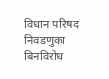विधान परिषद निवडणुका बिनविरोध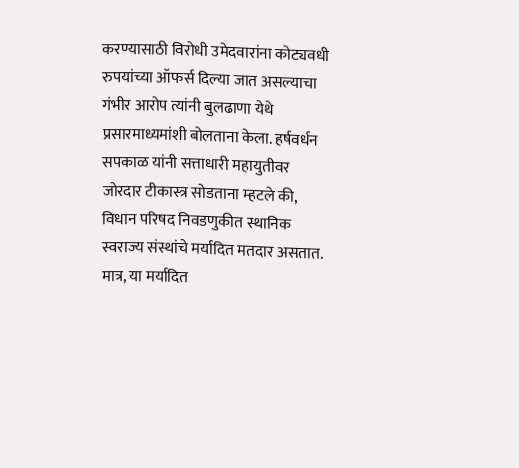करण्यासाठी विरोधी उमेदवारांना कोट्यवधी रुपयांच्या ऑफर्स दिल्या जात असल्याचा गंभीर आरोप त्यांनी बुलढाणा येथे प्रसारमाध्यमांशी बोलताना केला. हर्षवर्धन सपकाळ यांनी सत्ताधारी महायुतीवर जोरदार टीकास्त्र सोडताना म्हटले की, विधान परिषद निवडणुकीत स्थानिक स्वराज्य संस्थांचे मर्यादित मतदार असतात. मात्र, या मर्यादित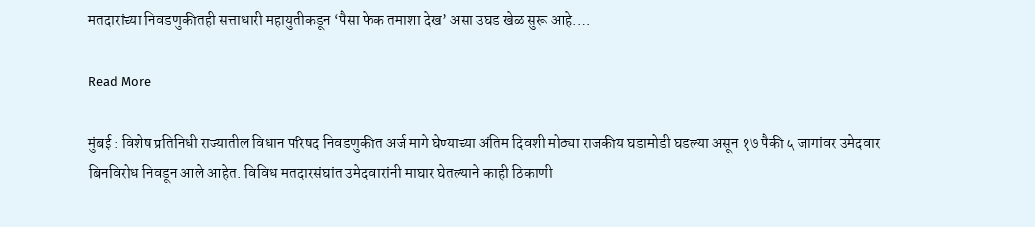मतदारांच्या निवडणुकीतही सत्ताधारी महायुतीकडून ‘पैसा फेक तमाशा देख’ असा उघड खेळ सुरू आहे.…

Read More

मुंबई : विशेष प्रतिनिधी राज्यातील विधान परिषद निवडणुकीत अर्ज मागे घेण्याच्या अंतिम दिवशी मोठ्या राजकीय घडामोडी घडल्या असून १७ पैकी ५ जागांवर उमेदवार बिनविरोध निवडून आले आहेत. विविध मतदारसंघांत उमेदवारांनी माघार घेतल्याने काही ठिकाणी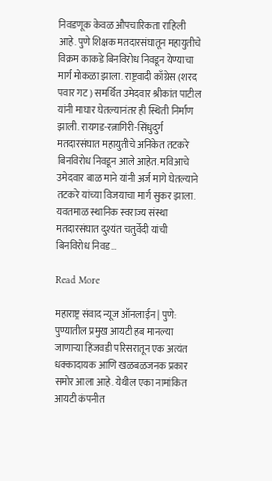निवडणूक केवळ औपचारिकता राहिली आहे. पुणे शिक्षक मतदारसंघातून महायुतीचे विक्रम काकडे बिनविरोध निवडून येण्याचा मार्ग मोकळा झाला. राष्ट्रवादी काँग्रेस (शरद पवार गट) समर्थित उमेदवार श्रीकांत पाटील यांनी माघार घेतल्यानंतर ही स्थिती निर्माण झाली. रायगड-रत्नागिरी-सिंधुदुर्ग मतदारसंघात महायुतीचे अनिकेत तटकरे बिनविरोध निवडून आले आहेत. मविआचे उमेदवार बाळ माने यांनी अर्ज मागे घेतल्याने तटकरे यांच्या विजयाचा मार्ग सुकर झाला. यवतमाळ स्थानिक स्वराज्य संस्था मतदारसंघात दुश्यंत चतुर्वेदी यांची बिनविरोध निवड…

Read More

महाराष्ट्र संवाद न्यूज ऑनलाईन | पुणे: पुण्यातील प्रमुख आयटी हब मानल्या जाणाऱ्या हिंजवडी परिसरातून एक अत्यंत धक्कादायक आणि खळबळजनक प्रकार समोर आला आहे. येथील एका नामांकित आयटी कंपनीत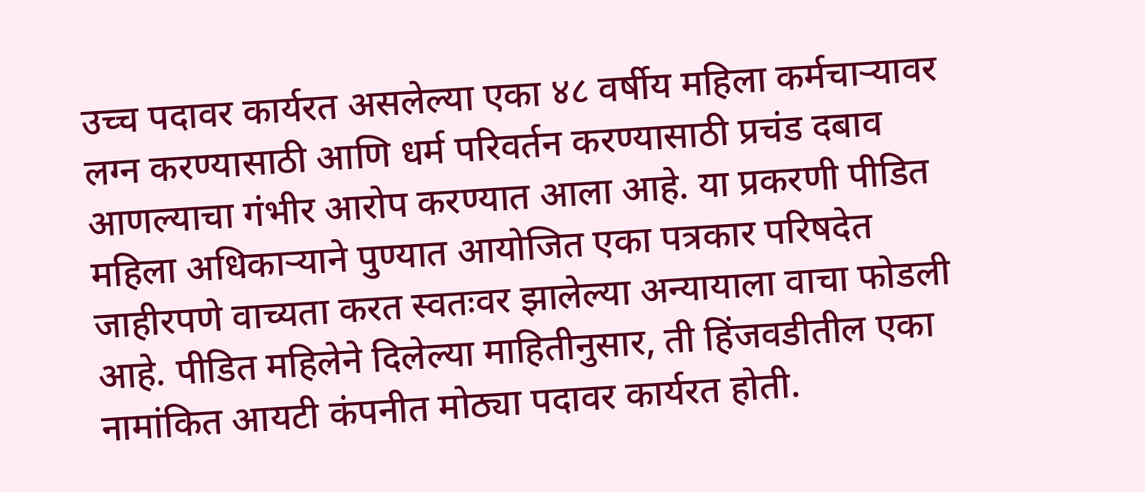उच्च पदावर कार्यरत असलेल्या एका ४८ वर्षीय महिला कर्मचाऱ्यावर लग्न करण्यासाठी आणि धर्म परिवर्तन करण्यासाठी प्रचंड दबाव आणल्याचा गंभीर आरोप करण्यात आला आहे. या प्रकरणी पीडित महिला अधिकाऱ्याने पुण्यात आयोजित एका पत्रकार परिषदेत जाहीरपणे वाच्यता करत स्वतःवर झालेल्या अन्यायाला वाचा फोडली आहे. पीडित महिलेने दिलेल्या माहितीनुसार, ती हिंजवडीतील एका नामांकित आयटी कंपनीत मोठ्या पदावर कार्यरत होती.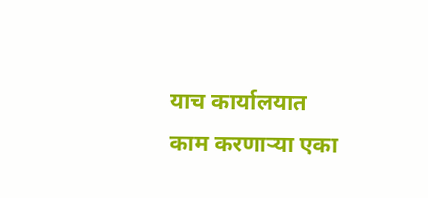याच कार्यालयात काम करणाऱ्या एका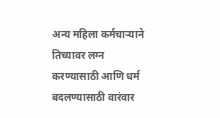अन्य महिला कर्मचाऱ्याने तिच्यावर लग्न करण्यासाठी आणि धर्म बदलण्यासाठी वारंवार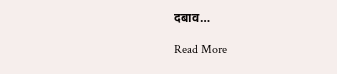दबाव…

Read More